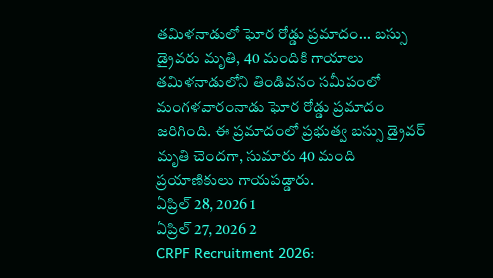తమిళనాడులో ఘోర రోడ్డు ప్రమాదం... బస్సు డ్రైవరు మృతి, 40 మందికి గాయాలు
తమిళనాడులోని తిండివనం సమీపంలో మంగళవారంనాడు ఘోర రోడ్డు ప్రమాదం జరిగింది. ఈ ప్రమాదంలో ప్రభుత్వ బస్సు డ్రైవర్ మృతి చెందగా, సుమారు 40 మంది ప్రయాణికులు గాయపడ్డారు.
ఏప్రిల్ 28, 2026 1
ఏప్రిల్ 27, 2026 2
CRPF Recruitment 2026: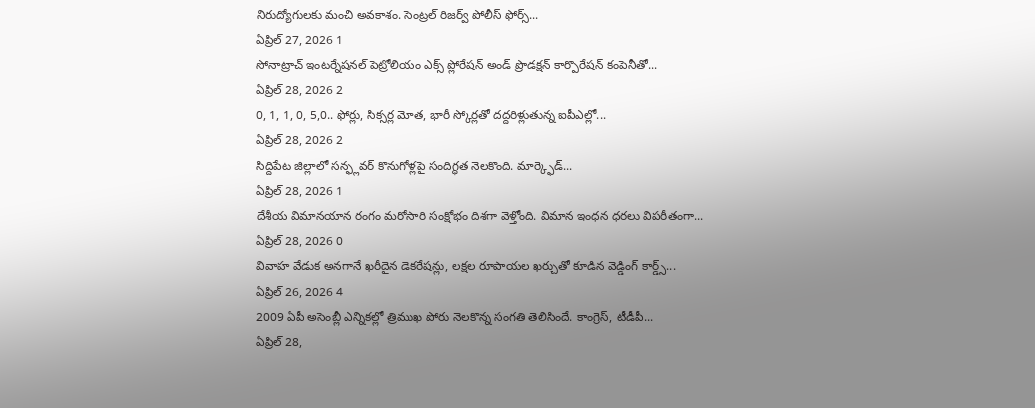నిరుద్యోగులకు మంచి అవకాశం. సెంట్రల్ రిజర్వ్ పోలీస్ ఫోర్స్...
ఏప్రిల్ 27, 2026 1
సోనాట్రాచ్ ఇంటర్నేషనల్ పెట్రోలియం ఎక్స్ ప్లోరేషన్ అండ్ ప్రొడక్షన్ కార్పొరేషన్ కంపెనీతో...
ఏప్రిల్ 28, 2026 2
0, 1, 1, 0, 5,0.. ఫోర్లు, సిక్సర్ల మోత, భారీ స్కోర్లతో దద్దరిళ్లుతున్న ఐపీఎల్లో...
ఏప్రిల్ 28, 2026 2
సిద్దిపేట జిల్లాలో సన్ఫ్లవర్ కొనుగోళ్లపై సందిగ్ధత నెలకొంది. మార్క్ఫెడ్...
ఏప్రిల్ 28, 2026 1
దేశీయ విమానయాన రంగం మరోసారి సంక్షోభం దిశగా వెళ్తోంది. విమాన ఇంధన ధరలు విపరీతంగా...
ఏప్రిల్ 28, 2026 0
వివాహ వేడుక అనగానే ఖరీదైన డెకరేషన్లు, లక్షల రూపాయల ఖర్చుతో కూడిన వెడ్డింగ్ కార్డ్స్...
ఏప్రిల్ 26, 2026 4
2009 ఏపీ అసెంబ్లీ ఎన్నికల్లో త్రిముఖ పోరు నెలకొన్న సంగతి తెలిసిందే. కాంగ్రెస్, టీడీపీ...
ఏప్రిల్ 28,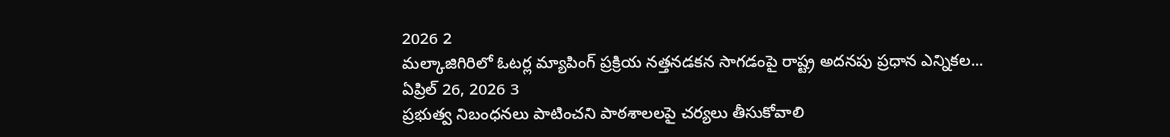2026 2
మల్కాజిగిరిలో ఓటర్ల మ్యాపింగ్ ప్రక్రియ నత్తనడకన సాగడంపై రాష్ట్ర అదనపు ప్రధాన ఎన్నికల...
ఏప్రిల్ 26, 2026 3
ప్రభుత్వ నిబంధనలు పాటించని పాఠశాలలపై చర్యలు తీసుకోవాలి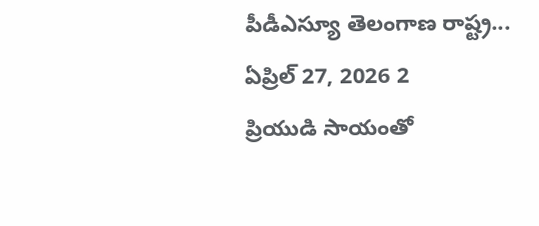పీడీఎస్యూ తెలంగాణ రాష్ట్ర...
ఏప్రిల్ 27, 2026 2
ప్రియుడి సాయంతో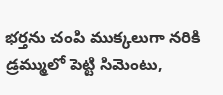భర్తను చంపి ముక్కలుగా నరికి డ్రమ్ములో పెట్టి సిమెంటు,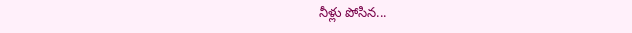నీళ్లు పోసిన...